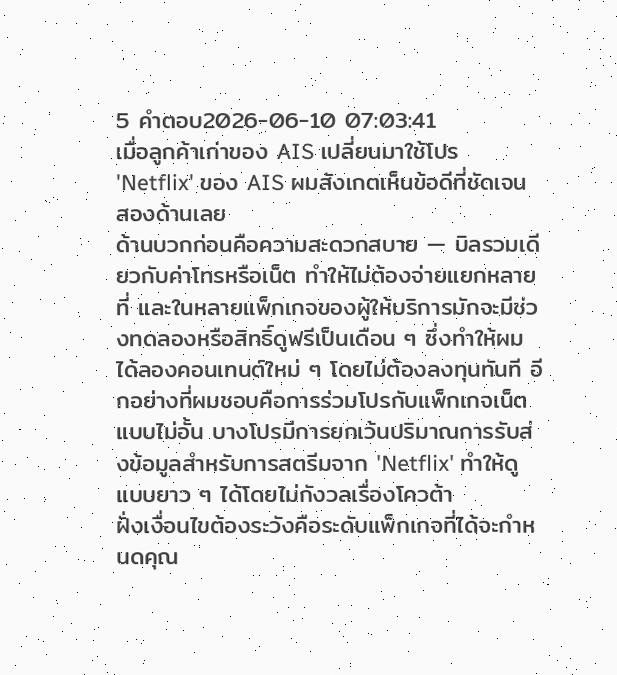5 คำตอบ2026-06-10 07:03:41
เมื่อลูกค้าเก่าของ AIS เปลี่ยนมาใช้โปร 'Netflix' ของ AIS ผมสังเกตเห็นข้อดีที่ชัดเจนสองด้านเลย
ด้านบวกก่อนคือความสะดวกสบาย — บิลรวมเดียวกับค่าโทรหรือเน็ต ทำให้ไม่ต้องจ่ายแยกหลายที่ และในหลายแพ็กเกจของผู้ให้บริการมักจะมีช่วงทดลองหรือสิทธิ์ดูฟรีเป็นเดือน ๆ ซึ่งทำให้ผมได้ลองคอนเทนต์ใหม่ ๆ โดยไม่ต้องลงทุนทันที อีกอย่างที่ผมชอบคือการร่วมโปรกับแพ็กเกจเน็ตแบบไม่อั้น บางโปรมีการยกเว้นปริมาณการรับส่งข้อมูลสำหรับการสตรีมจาก 'Netflix' ทำให้ดูแบบยาว ๆ ได้โดยไม่กังวลเรื่องโควต้า
ฝั่งเงื่อนไขต้องระวังคือระดับแพ็กเกจที่ได้จะกำหนดคุณ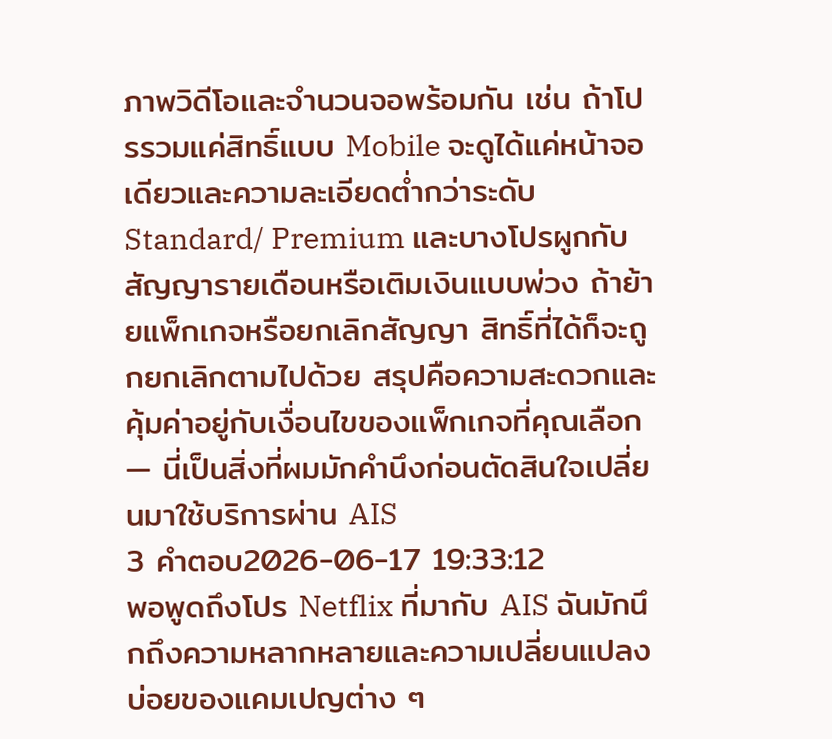ภาพวิดีโอและจำนวนจอพร้อมกัน เช่น ถ้าโปรรวมแค่สิทธิ์แบบ Mobile จะดูได้แค่หน้าจอเดียวและความละเอียดต่ำกว่าระดับ Standard/ Premium และบางโปรผูกกับสัญญารายเดือนหรือเติมเงินแบบพ่วง ถ้าย้ายแพ็กเกจหรือยกเลิกสัญญา สิทธิ์ที่ได้ก็จะถูกยกเลิกตามไปด้วย สรุปคือความสะดวกและคุ้มค่าอยู่กับเงื่อนไขของแพ็กเกจที่คุณเลือก — นี่เป็นสิ่งที่ผมมักคำนึงก่อนตัดสินใจเปลี่ยนมาใช้บริการผ่าน AIS
3 คำตอบ2026-06-17 19:33:12
พอพูดถึงโปร Netflix ที่มากับ AIS ฉันมักนึกถึงความหลากหลายและความเปลี่ยนแปลงบ่อยของแคมเปญต่าง ๆ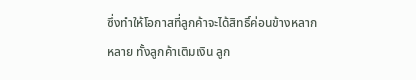ซึ่งทำให้โอกาสที่ลูกค้าจะได้สิทธิ์ค่อนข้างหลากหลาย ทั้งลูกค้าเติมเงิน ลูก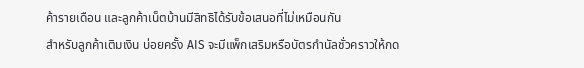ค้ารายเดือน และลูกค้าเน็ตบ้านมีสิทธิได้รับข้อเสนอที่ไม่เหมือนกัน
สำหรับลูกค้าเติมเงิน บ่อยครั้ง AIS จะมีแพ็กเสริมหรือบัตรกำนัลชั่วคราวให้กด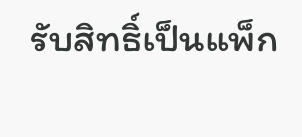รับสิทธิ์เป็นแพ็ก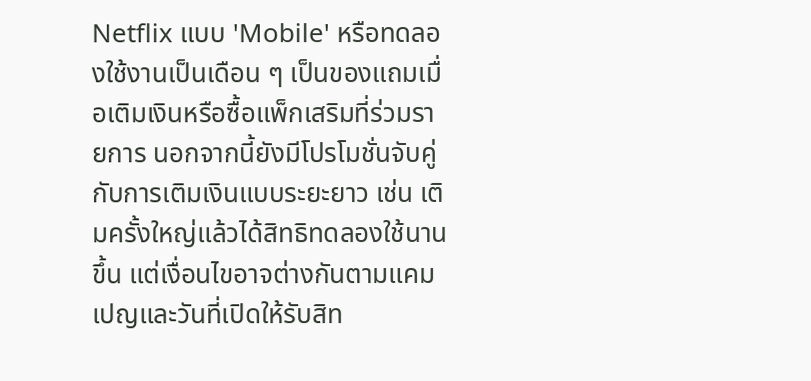Netflix แบบ 'Mobile' หรือทดลองใช้งานเป็นเดือน ๆ เป็นของแถมเมื่อเติมเงินหรือซื้อแพ็กเสริมที่ร่วมรายการ นอกจากนี้ยังมีโปรโมชั่นจับคู่กับการเติมเงินแบบระยะยาว เช่น เติมครั้งใหญ่แล้วได้สิทธิทดลองใช้นานขึ้น แต่เงื่อนไขอาจต่างกันตามแคมเปญและวันที่เปิดให้รับสิท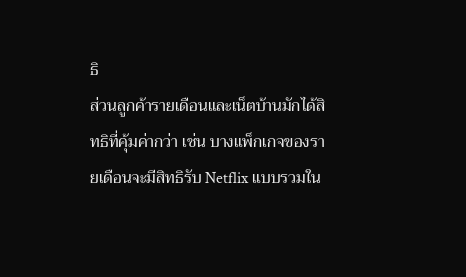ธิ
ส่วนลูกค้ารายเดือนและเน็ตบ้านมักได้สิทธิที่คุ้มค่ากว่า เช่น บางแพ็กเกจของรายเดือนจะมีสิทธิรับ Netflix แบบรวมใน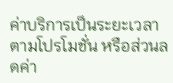ค่าบริการเป็นระยะเวลาตามโปรโมชั่น หรือส่วนลดค่า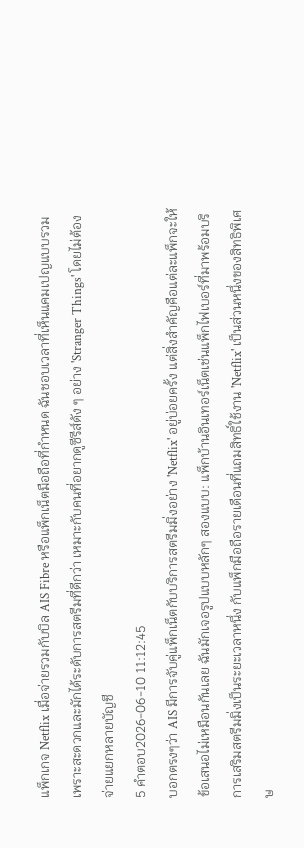แพ็กเกจ Netflix เมื่อจ่ายรวมกับบิล AIS Fibre หรือแพ็กเน็ตมือถือที่กำหนด ฉันชอบเวลาที่เห็นแคมเปญแบบรวมเพราะสะดวกและมักได้ระดับการสตรีมที่ดีกว่า เหมาะกับคนที่อยากดูซีรีส์ดัง ๆ อย่าง 'Stranger Things' โดยไม่ต้องจ่ายแยกหลายบัญชี
5 คำตอบ2026-06-10 11:12:45
บอกตรงๆว่า AIS มีการจับคู่แพ็กเน็ตกับบริการสตรีมมิ่งอย่าง 'Netflix' อยู่บ่อยครั้ง แต่สิ่งสำคัญคือแต่ละแพ็กจะให้ข้อเสนอไม่เหมือนกันเลย ฉันมักเจอรูปแบบหลักๆ สองแบบ: แพ็กบ้านอินเทอร์เน็ตเช่นแพ็กไฟเบอร์ที่มาพร้อมบริการเสริมสตรีมมิ่งเป็นระยะเวลาหนึ่ง กับแพ็กมือถือรายเดือนที่แถมสิทธิ์ใช้งาน 'Netflix' เป็นส่วนหนึ่งของสิทธิพิเศษ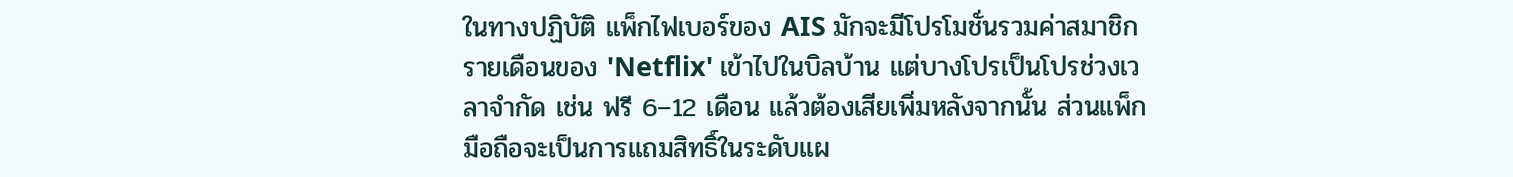ในทางปฏิบัติ แพ็กไฟเบอร์ของ AIS มักจะมีโปรโมชั่นรวมค่าสมาชิกรายเดือนของ 'Netflix' เข้าไปในบิลบ้าน แต่บางโปรเป็นโปรช่วงเวลาจำกัด เช่น ฟรี 6–12 เดือน แล้วต้องเสียเพิ่มหลังจากนั้น ส่วนแพ็กมือถือจะเป็นการแถมสิทธิ์ในระดับแผ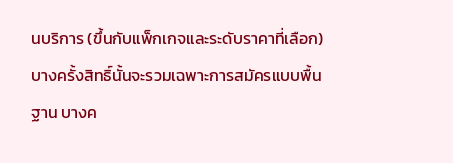นบริการ (ขึ้นกับแพ็กเกจและระดับราคาที่เลือก) บางครั้งสิทธิ์นั้นจะรวมเฉพาะการสมัครแบบพื้นฐาน บางค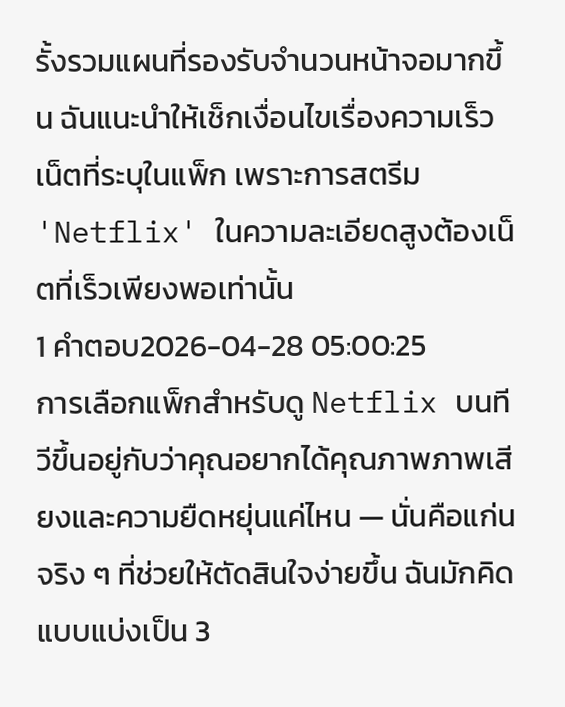รั้งรวมแผนที่รองรับจำนวนหน้าจอมากขึ้น ฉันแนะนำให้เช็กเงื่อนไขเรื่องความเร็วเน็ตที่ระบุในแพ็ก เพราะการสตรีม 'Netflix' ในความละเอียดสูงต้องเน็ตที่เร็วเพียงพอเท่านั้น
1 คำตอบ2026-04-28 05:00:25
การเลือกแพ็กสำหรับดู Netflix บนทีวีขึ้นอยู่กับว่าคุณอยากได้คุณภาพภาพเสียงและความยืดหยุ่นแค่ไหน — นั่นคือแก่นจริง ๆ ที่ช่วยให้ตัดสินใจง่ายขึ้น ฉันมักคิดแบบแบ่งเป็น 3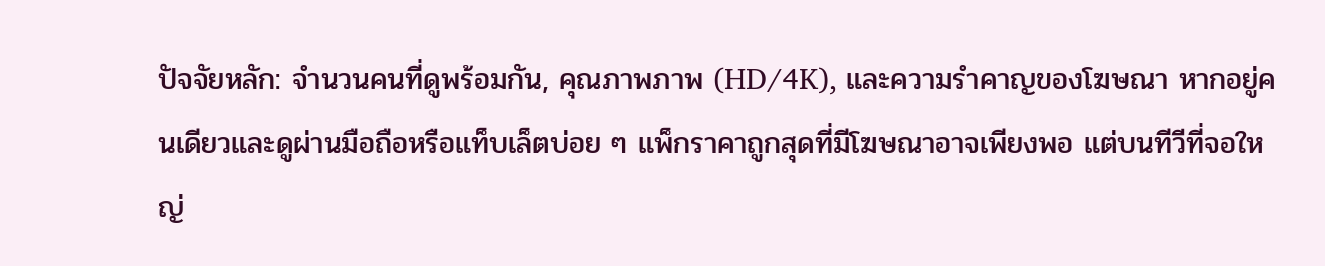ปัจจัยหลัก: จำนวนคนที่ดูพร้อมกัน, คุณภาพภาพ (HD/4K), และความรำคาญของโฆษณา หากอยู่คนเดียวและดูผ่านมือถือหรือแท็บเล็ตบ่อย ๆ แพ็กราคาถูกสุดที่มีโฆษณาอาจเพียงพอ แต่บนทีวีที่จอใหญ่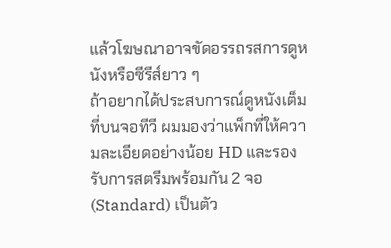แล้วโฆษณาอาจขัดอรรถรสการดูหนังหรือซีรีส์ยาว ๆ
ถ้าอยากได้ประสบการณ์ดูหนังเต็มที่บนจอทีวี ผมมองว่าแพ็กที่ให้ความละเอียดอย่างน้อย HD และรองรับการสตรีมพร้อมกัน 2 จอ (Standard) เป็นตัว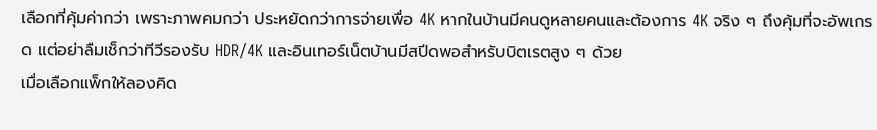เลือกที่คุ้มค่ากว่า เพราะภาพคมกว่า ประหยัดกว่าการจ่ายเพื่อ 4K หากในบ้านมีคนดูหลายคนและต้องการ 4K จริง ๆ ถึงคุ้มที่จะอัพเกรด แต่อย่าลืมเช็กว่าทีวีรองรับ HDR/4K และอินเทอร์เน็ตบ้านมีสปีดพอสำหรับบิตเรตสูง ๆ ด้วย
เมื่อเลือกแพ็กให้ลองคิด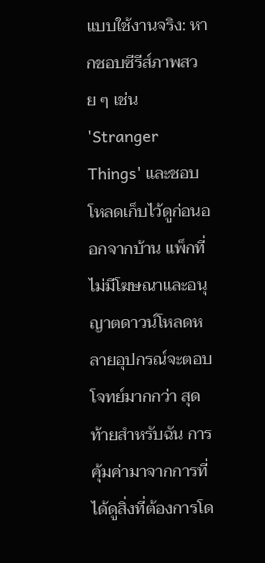แบบใช้งานจริง: หากชอบซีรีส์ภาพสวย ๆ เช่น 'Stranger Things' และชอบโหลดเก็บไว้ดูก่อนออกจากบ้าน แพ็กที่ไม่มีโฆษณาและอนุญาตดาวน์โหลดหลายอุปกรณ์จะตอบโจทย์มากกว่า สุดท้ายสำหรับฉัน การคุ้มค่ามาจากการที่ได้ดูสิ่งที่ต้องการโด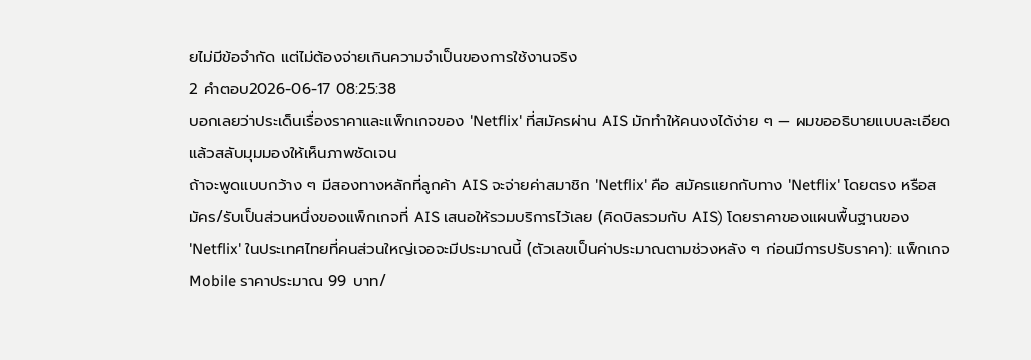ยไม่มีข้อจำกัด แต่ไม่ต้องจ่ายเกินความจำเป็นของการใช้งานจริง
2 คำตอบ2026-06-17 08:25:38
บอกเลยว่าประเด็นเรื่องราคาและแพ็กเกจของ 'Netflix' ที่สมัครผ่าน AIS มักทำให้คนงงได้ง่าย ๆ — ผมขออธิบายแบบละเอียดแล้วสลับมุมมองให้เห็นภาพชัดเจน
ถ้าจะพูดแบบกว้าง ๆ มีสองทางหลักที่ลูกค้า AIS จะจ่ายค่าสมาชิก 'Netflix' คือ สมัครแยกกับทาง 'Netflix' โดยตรง หรือสมัคร/รับเป็นส่วนหนึ่งของแพ็กเกจที่ AIS เสนอให้รวมบริการไว้เลย (คิดบิลรวมกับ AIS) โดยราคาของแผนพื้นฐานของ 'Netflix' ในประเทศไทยที่คนส่วนใหญ่เจอจะมีประมาณนี้ (ตัวเลขเป็นค่าประมาณตามช่วงหลัง ๆ ก่อนมีการปรับราคา): แพ็กเกจ Mobile ราคาประมาณ 99 บาท/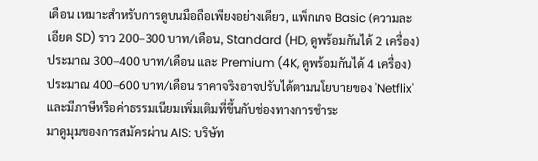เดือน เหมาะสำหรับการดูบนมือถือเพียงอย่างเดียว, แพ็กเกจ Basic (ความละเอียด SD) ราว 200–300 บาท/เดือน, Standard (HD, ดูพร้อมกันได้ 2 เครื่อง) ประมาณ 300–400 บาท/เดือน และ Premium (4K, ดูพร้อมกันได้ 4 เครื่อง) ประมาณ 400–600 บาท/เดือน ราคาจริงอาจปรับได้ตามนโยบายของ 'Netflix' และมีภาษีหรือค่าธรรมเนียมเพิ่มเติมที่ขึ้นกับช่องทางการชำระ
มาดูมุมของการสมัครผ่าน AIS: บริษัท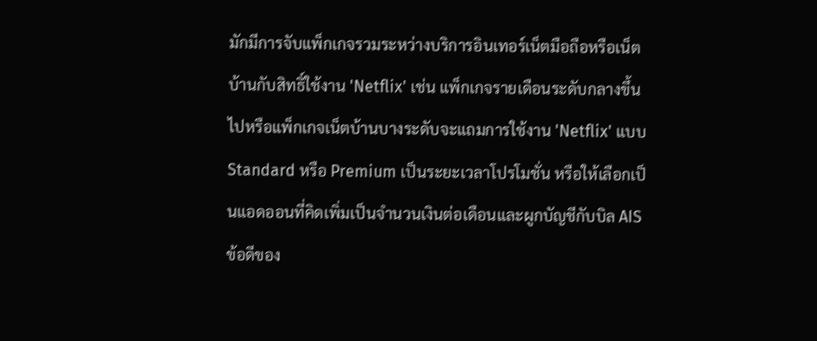มักมีการจับแพ็กเกจรวมระหว่างบริการอินเทอร์เน็ตมือถือหรือเน็ตบ้านกับสิทธิ์ใช้งาน 'Netflix' เช่น แพ็กเกจรายเดือนระดับกลางขึ้นไปหรือแพ็กเกจเน็ตบ้านบางระดับจะแถมการใช้งาน 'Netflix' แบบ Standard หรือ Premium เป็นระยะเวลาโปรโมชั่น หรือให้เลือกเป็นแอดออนที่คิดเพิ่มเป็นจำนวนเงินต่อเดือนและผูกบัญชีกับบิล AIS ข้อดีของ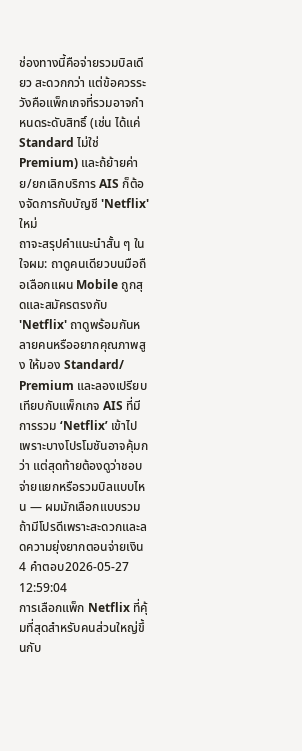ช่องทางนี้คือจ่ายรวมบิลเดียว สะดวกกว่า แต่ข้อควรระวังคือแพ็กเกจที่รวมอาจกำหนดระดับสิทธิ์ (เช่น ได้แค่ Standard ไม่ใช่ Premium) และถ้ย้ายค่าย/ยกเลิกบริการ AIS ก็ต้องจัดการกับบัญชี 'Netflix' ใหม่
ถาจะสรุปคำแนะนำสั้น ๆ ในใจผม: ถาดูคนเดียวบนมือถือเลือกแผน Mobile ถูกสุดและสมัครตรงกับ 'Netflix' ถาดูพร้อมกันหลายคนหรืออยากคุณภาพสูง ให้มอง Standard/ Premium และลองเปรียบเทียบกับแพ็กเกจ AIS ที่มีการรวม ‘Netflix’ เข้าไป เพราะบางโปรโมชันอาจคุ้มกว่า แต่สุดท้ายต้องดูว่าชอบจ่ายแยกหรือรวมบิลแบบไหน — ผมมักเลือกแบบรวมถ้ามีโปรดีเพราะสะดวกและลดความยุ่งยากตอนจ่ายเงิน
4 คำตอบ2026-05-27 12:59:04
การเลือกแพ็ก Netflix ที่คุ้มที่สุดสำหรับคนส่วนใหญ่ขึ้นกับ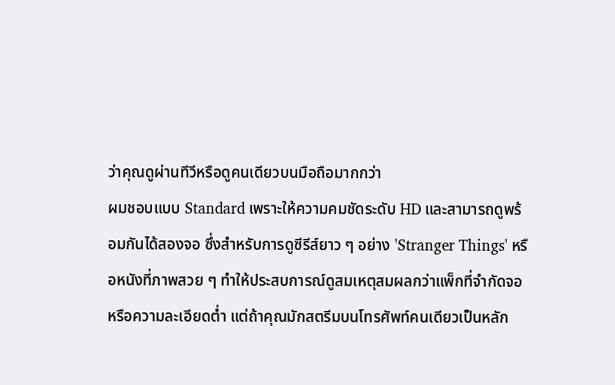ว่าคุณดูผ่านทีวีหรือดูคนเดียวบนมือถือมากกว่า
ผมชอบแบบ Standard เพราะให้ความคมชัดระดับ HD และสามารถดูพร้อมกันได้สองจอ ซึ่งสำหรับการดูซีรีส์ยาว ๆ อย่าง 'Stranger Things' หรือหนังที่ภาพสวย ๆ ทำให้ประสบการณ์ดูสมเหตุสมผลกว่าแพ็กที่จำกัดจอหรือความละเอียดต่ำ แต่ถ้าคุณมักสตรีมบนโทรศัพท์คนเดียวเป็นหลัก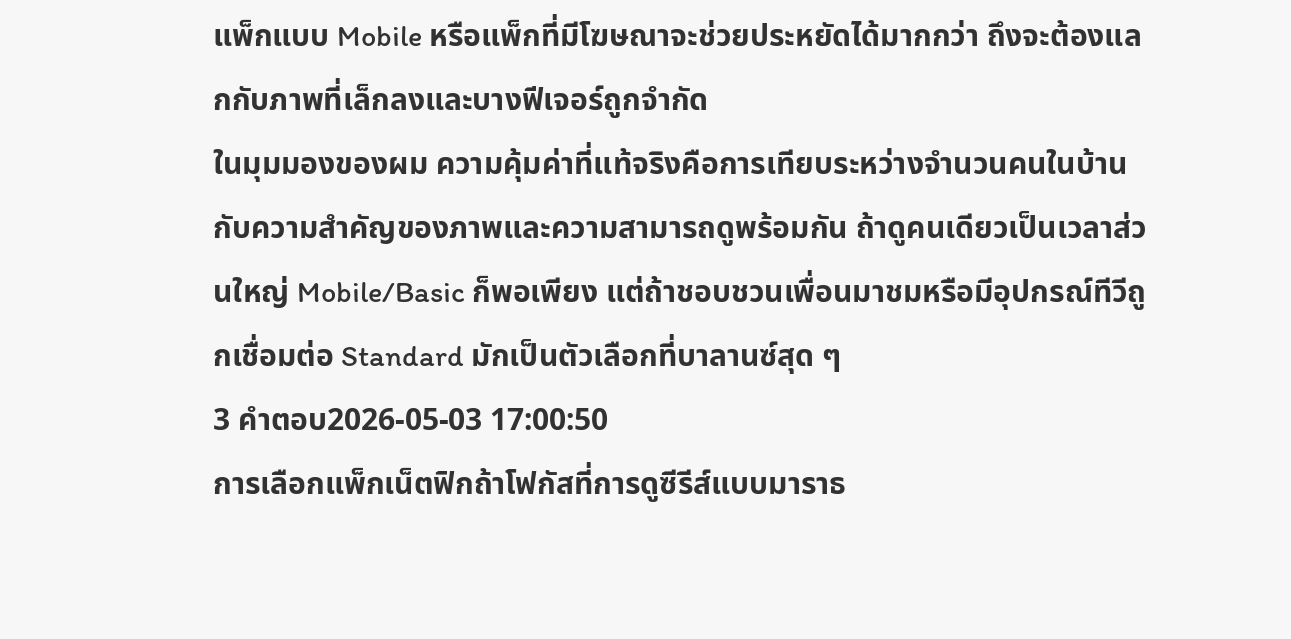แพ็กแบบ Mobile หรือแพ็กที่มีโฆษณาจะช่วยประหยัดได้มากกว่า ถึงจะต้องแลกกับภาพที่เล็กลงและบางฟีเจอร์ถูกจำกัด
ในมุมมองของผม ความคุ้มค่าที่แท้จริงคือการเทียบระหว่างจำนวนคนในบ้านกับความสำคัญของภาพและความสามารถดูพร้อมกัน ถ้าดูคนเดียวเป็นเวลาส่วนใหญ่ Mobile/Basic ก็พอเพียง แต่ถ้าชอบชวนเพื่อนมาชมหรือมีอุปกรณ์ทีวีถูกเชื่อมต่อ Standard มักเป็นตัวเลือกที่บาลานซ์สุด ๆ
3 คำตอบ2026-05-03 17:00:50
การเลือกแพ็กเน็ตฟิกถ้าโฟกัสที่การดูซีรีส์แบบมาราธ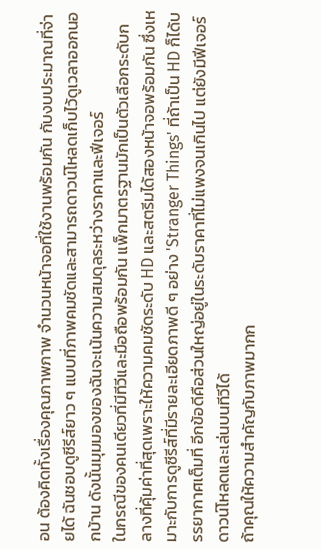อน ต้องคิดทั้งเรื่องคุณภาพภาพ จำนวนหน้าจอที่ใช้งานพร้อมกัน กับงบประมาณที่จ่ายได้ ฉันชอบดูซีรีส์ยาว ๆ แบบที่ภาพคมชัดและสามารถดาวน์โหลดเก็บไว้ดูเวลาออกนอกบ้าน ดังนั้นมุมมองของฉันจะเน้นความสมดุลระหว่างราคาและฟีเจอร์
ในกรณีของคนเดียวที่มีทีวีและมือถือพร้อมกัน แพ็กมาตรฐานมักเป็นตัวเลือกระดับกลางที่คุ้มค่าที่สุดเพราะให้ความคมชัดระดับ HD และสตรีมได้สองหน้าจอพร้อมกัน ซึ่งเหมาะกับการดูซีรีส์ที่มีรายละเอียดภาพดี ๆ อย่าง 'Stranger Things' ที่ถ้าเป็น HD ก็ได้บรรยากาศเต็มที่ อีกข้อดีคือส่วนใหญ่อยู่ในระดับราคาที่ไม่แพงจนเกินไป แต่ยังมีฟีเจอร์ดาวน์โหลดและเล่นบนทีวีได้
ถ้าคุณให้ความสำคัญกับภาพมากก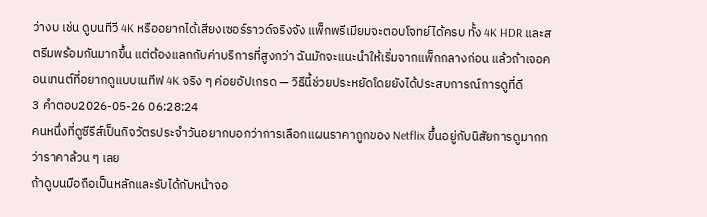ว่างบ เช่น ดูบนทีวี 4K หรืออยากได้เสียงเซอร์ราวด์จริงจัง แพ็กพรีเมียมจะตอบโจทย์ได้ครบ ทั้ง 4K HDR และสตรีมพร้อมกันมากขึ้น แต่ต้องแลกกับค่าบริการที่สูงกว่า ฉันมักจะแนะนำให้เริ่มจากแพ็กกลางก่อน แล้วถ้าเจอคอนเทนต์ที่อยากดูแบบเนทีฟ 4K จริง ๆ ค่อยอัปเกรด — วิธีนี้ช่วยประหยัดโดยยังได้ประสบการณ์การดูที่ดี
3 คำตอบ2026-05-26 06:28:24
คนหนึ่งที่ดูซีรีส์เป็นกิจวัตรประจำวันอยากบอกว่าการเลือกแผนราคาถูกของ Netflix ขึ้นอยู่กับนิสัยการดูมากกว่าราคาล้วน ๆ เลย
ถ้าดูบนมือถือเป็นหลักและรับได้กับหน้าจอ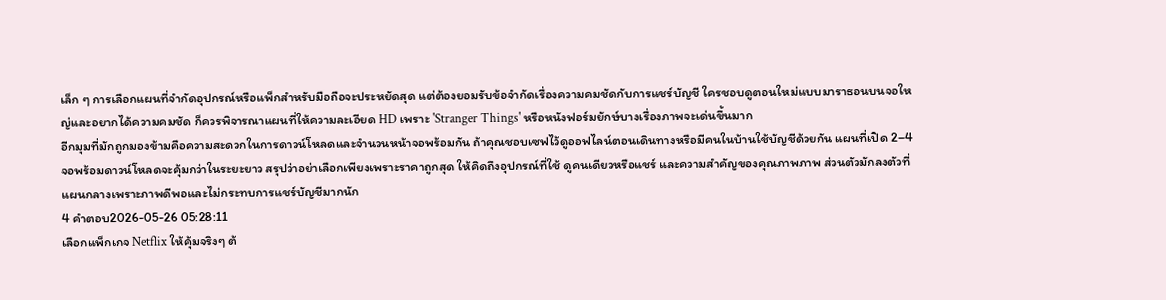เล็ก ๆ การเลือกแผนที่จำกัดอุปกรณ์หรือแพ็กสำหรับมือถือจะประหยัดสุด แต่ต้องยอมรับข้อจำกัดเรื่องความคมชัดกับการแชร์บัญชี ใครชอบดูตอนใหม่แบบมาราธอนบนจอใหญ่และอยากได้ความคมชัด ก็ควรพิจารณาแผนที่ให้ความละเอียด HD เพราะ 'Stranger Things' หรือหนังฟอร์มยักษ์บางเรื่องภาพจะเด่นขึ้นมาก
อีกมุมที่มักถูกมองข้ามคือความสะดวกในการดาวน์โหลดและจำนวนหน้าจอพร้อมกัน ถ้าคุณชอบเซฟไว้ดูออฟไลน์ตอนเดินทางหรือมีคนในบ้านใช้บัญชีด้วยกัน แผนที่เปิด 2–4 จอพร้อมดาวน์โหลดจะคุ้มกว่าในระยะยาว สรุปว่าอย่าเลือกเพียงเพราะราคาถูกสุด ให้คิดถึงอุปกรณ์ที่ใช้ ดูคนเดียวหรือแชร์ และความสำคัญของคุณภาพภาพ ส่วนตัวมักลงตัวที่แผนกลางเพราะภาพดีพอและไม่กระทบการแชร์บัญชีมากนัก
4 คำตอบ2026-05-26 05:28:11
เลือกแพ็กเกจ Netflix ให้คุ้มจริงๆ ต้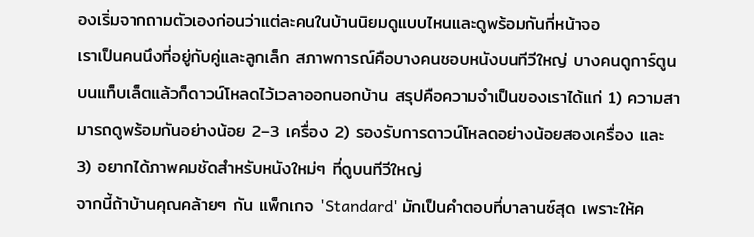องเริ่มจากถามตัวเองก่อนว่าแต่ละคนในบ้านนิยมดูแบบไหนและดูพร้อมกันกี่หน้าจอ
เราเป็นคนนึงที่อยู่กับคู่และลูกเล็ก สภาพการณ์คือบางคนชอบหนังบนทีวีใหญ่ บางคนดูการ์ตูนบนแท็บเล็ตแล้วก็ดาวน์โหลดไว้เวลาออกนอกบ้าน สรุปคือความจำเป็นของเราได้แก่ 1) ความสามารถดูพร้อมกันอย่างน้อย 2–3 เครื่อง 2) รองรับการดาวน์โหลดอย่างน้อยสองเครื่อง และ 3) อยากได้ภาพคมชัดสำหรับหนังใหม่ๆ ที่ดูบนทีวีใหญ่
จากนี้ถ้าบ้านคุณคล้ายๆ กัน แพ็กเกจ 'Standard' มักเป็นคำตอบที่บาลานซ์สุด เพราะให้ค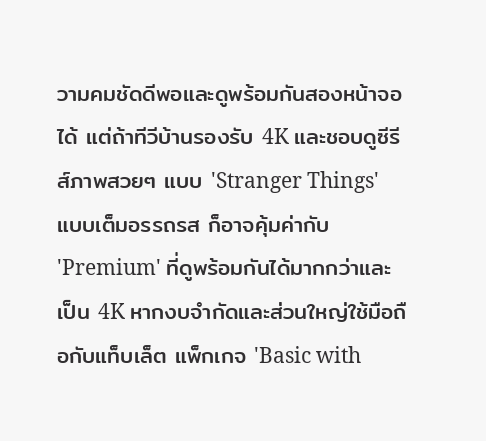วามคมชัดดีพอและดูพร้อมกันสองหน้าจอได้ แต่ถ้าทีวีบ้านรองรับ 4K และชอบดูซีรีส์ภาพสวยๆ แบบ 'Stranger Things' แบบเต็มอรรถรส ก็อาจคุ้มค่ากับ 'Premium' ที่ดูพร้อมกันได้มากกว่าและเป็น 4K หากงบจำกัดและส่วนใหญ่ใช้มือถือกับแท็บเล็ต แพ็กเกจ 'Basic with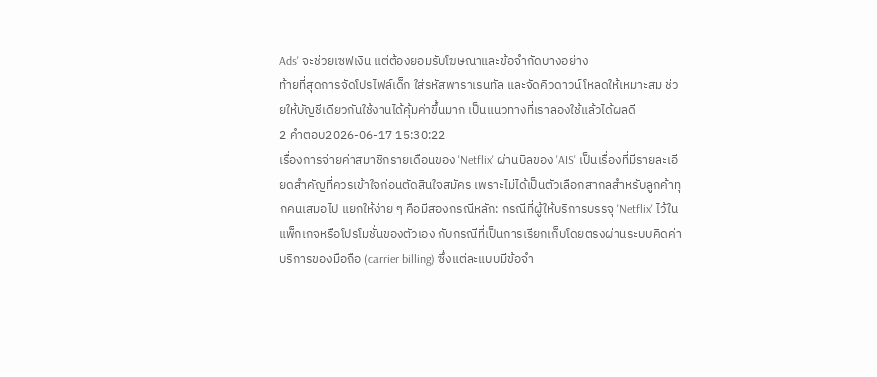Ads' จะช่วยเซฟเงิน แต่ต้องยอมรับโฆษณาและข้อจำกัดบางอย่าง
ท้ายที่สุดการจัดโปรไฟล์เด็ก ใส่รหัสพาราเรนทัล และจัดคิวดาวน์โหลดให้เหมาะสม ช่วยให้บัญชีเดียวกันใช้งานได้คุ้มค่าขึ้นมาก เป็นแนวทางที่เราลองใช้แล้วได้ผลดี
2 คำตอบ2026-06-17 15:30:22
เรื่องการจ่ายค่าสมาชิกรายเดือนของ 'Netflix' ผ่านบิลของ 'AIS' เป็นเรื่องที่มีรายละเอียดสำคัญที่ควรเข้าใจก่อนตัดสินใจสมัคร เพราะไม่ได้เป็นตัวเลือกสากลสำหรับลูกค้าทุกคนเสมอไป แยกให้ง่าย ๆ คือมีสองกรณีหลัก: กรณีที่ผู้ให้บริการบรรจุ 'Netflix' ไว้ในแพ็กเกจหรือโปรโมชั่นของตัวเอง กับกรณีที่เป็นการเรียกเก็บโดยตรงผ่านระบบคิดค่าบริการของมือถือ (carrier billing) ซึ่งแต่ละแบบมีข้อจำ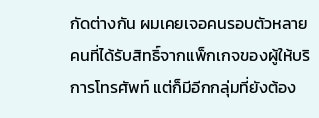กัดต่างกัน ผมเคยเจอคนรอบตัวหลายคนที่ได้รับสิทธิ์จากแพ็กเกจของผู้ให้บริการโทรศัพท์ แต่ก็มีอีกกลุ่มที่ยังต้อง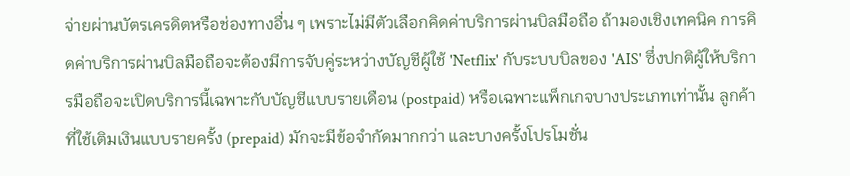จ่ายผ่านบัตรเครดิตหรือช่องทางอื่น ๆ เพราะไม่มีตัวเลือกคิดค่าบริการผ่านบิลมือถือ ถ้ามองเชิงเทคนิค การคิดค่าบริการผ่านบิลมือถือจะต้องมีการจับคู่ระหว่างบัญชีผู้ใช้ 'Netflix' กับระบบบิลของ 'AIS' ซึ่งปกติผู้ให้บริการมือถือจะเปิดบริการนี้เฉพาะกับบัญชีแบบรายเดือน (postpaid) หรือเฉพาะแพ็กเกจบางประเภทเท่านั้น ลูกค้าที่ใช้เติมเงินแบบรายครั้ง (prepaid) มักจะมีข้อจำกัดมากกว่า และบางครั้งโปรโมชั่น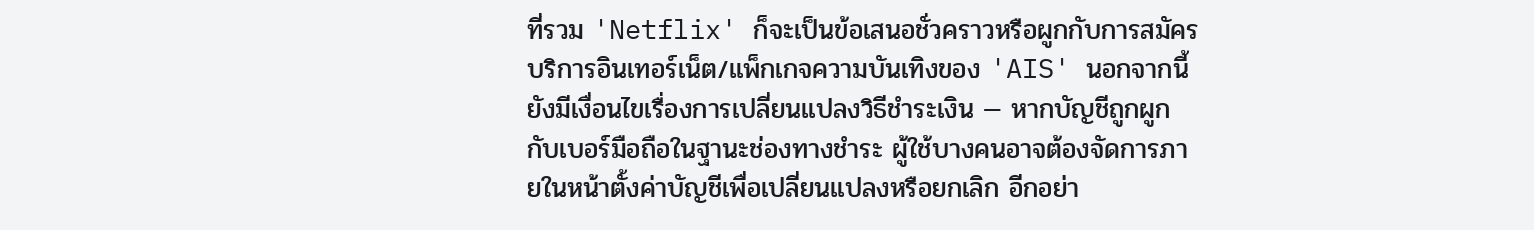ที่รวม 'Netflix' ก็จะเป็นข้อเสนอชั่วคราวหรือผูกกับการสมัครบริการอินเทอร์เน็ต/แพ็กเกจความบันเทิงของ 'AIS' นอกจากนี้ยังมีเงื่อนไขเรื่องการเปลี่ยนแปลงวิธีชำระเงิน — หากบัญชีถูกผูกกับเบอร์มือถือในฐานะช่องทางชำระ ผู้ใช้บางคนอาจต้องจัดการภายในหน้าตั้งค่าบัญชีเพื่อเปลี่ยนแปลงหรือยกเลิก อีกอย่า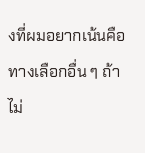งที่ผมอยากเน้นคือทางเลือกอื่น ๆ ถ้าไม่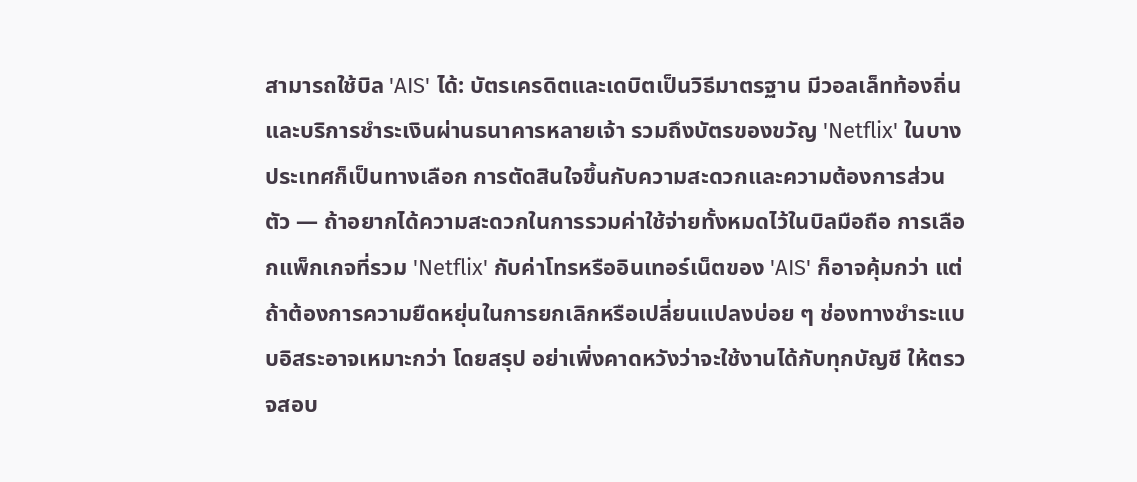สามารถใช้บิล 'AIS' ได้: บัตรเครดิตและเดบิตเป็นวิธีมาตรฐาน มีวอลเล็ทท้องถิ่นและบริการชำระเงินผ่านธนาคารหลายเจ้า รวมถึงบัตรของขวัญ 'Netflix' ในบางประเทศก็เป็นทางเลือก การตัดสินใจขึ้นกับความสะดวกและความต้องการส่วนตัว — ถ้าอยากได้ความสะดวกในการรวมค่าใช้จ่ายทั้งหมดไว้ในบิลมือถือ การเลือกแพ็กเกจที่รวม 'Netflix' กับค่าโทรหรืออินเทอร์เน็ตของ 'AIS' ก็อาจคุ้มกว่า แต่ถ้าต้องการความยืดหยุ่นในการยกเลิกหรือเปลี่ยนแปลงบ่อย ๆ ช่องทางชำระแบบอิสระอาจเหมาะกว่า โดยสรุป อย่าเพิ่งคาดหวังว่าจะใช้งานได้กับทุกบัญชี ให้ตรวจสอบ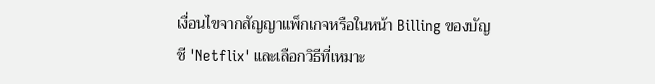เงื่อนไขจากสัญญาแพ็กเกจหรือในหน้า Billing ของบัญชี 'Netflix' และเลือกวิธีที่เหมาะ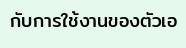กับการใช้งานของตัวเอ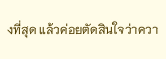งที่สุด แล้วค่อยตัดสินใจว่าควา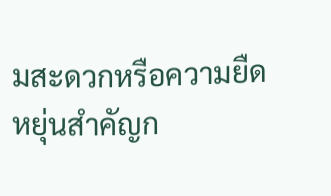มสะดวกหรือความยืดหยุ่นสำคัญก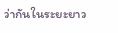ว่ากันในระยะยาว